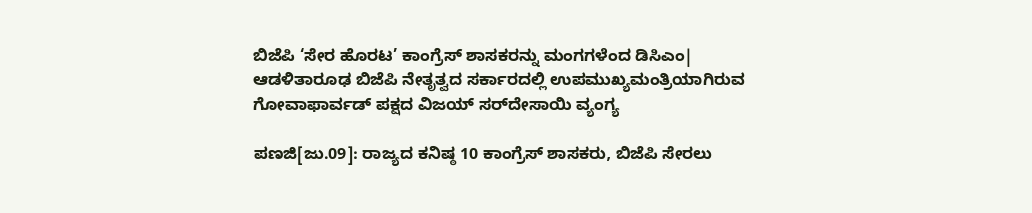ಬಿಜೆಪಿ ‘ಸೇರ ಹೊರಟ’ ಕಾಂಗ್ರೆಸ್‌ ಶಾಸಕರನ್ನು ಮಂಗಗಳೆಂದ ಡಿಸಿಎಂ| ಆಡಳಿತಾರೂಢ ಬಿಜೆಪಿ ನೇತೃತ್ವದ ಸರ್ಕಾರದಲ್ಲಿ ಉಪಮುಖ್ಯಮಂತ್ರಿಯಾಗಿರುವ ಗೋವಾಫಾರ್ವಡ್‌ ಪಕ್ಷದ ವಿಜಯ್‌ ಸರ್‌ದೇಸಾಯಿ ವ್ಯಂಗ್ಯ

ಪಣಜಿ[ಜು.09]: ರಾಜ್ಯದ ಕನಿಷ್ಠ 10 ಕಾಂಗ್ರೆಸ್‌ ಶಾಸಕರು, ಬಿಜೆಪಿ ಸೇರಲು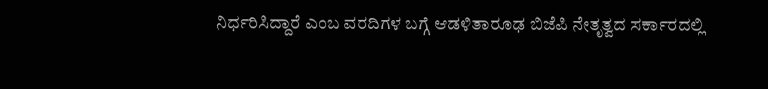ನಿರ್ಧರಿಸಿದ್ದಾರೆ ಎಂಬ ವರದಿಗಳ ಬಗ್ಗೆ ಆಡಳಿತಾರೂಢ ಬಿಜೆಪಿ ನೇತೃತ್ವದ ಸರ್ಕಾರದಲ್ಲಿ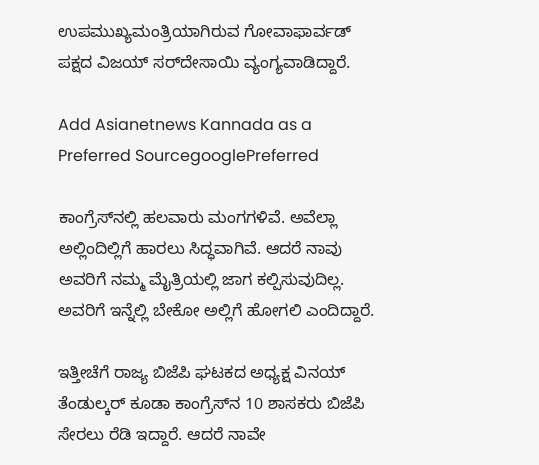ಉಪಮುಖ್ಯಮಂತ್ರಿಯಾಗಿರುವ ಗೋವಾಫಾರ್ವಡ್‌ ಪಕ್ಷದ ವಿಜಯ್‌ ಸರ್‌ದೇಸಾಯಿ ವ್ಯಂಗ್ಯವಾಡಿದ್ದಾರೆ.

Add Asianetnews Kannada as a Preferred SourcegooglePreferred

ಕಾಂಗ್ರೆಸ್‌ನಲ್ಲಿ ಹಲವಾರು ಮಂಗಗಳಿವೆ. ಅವೆಲ್ಲಾ ಅಲ್ಲಿಂದಿಲ್ಲಿಗೆ ಹಾರಲು ಸಿದ್ಧವಾಗಿವೆ. ಆದರೆ ನಾವು ಅವರಿಗೆ ನಮ್ಮ ಮೈತ್ರಿಯಲ್ಲಿ ಜಾಗ ಕಲ್ಪಿಸುವುದಿಲ್ಲ. ಅವರಿಗೆ ಇನ್ನೆಲ್ಲಿ ಬೇಕೋ ಅಲ್ಲಿಗೆ ಹೋಗಲಿ ಎಂದಿದ್ದಾರೆ.

ಇತ್ತೀಚೆಗೆ ರಾಜ್ಯ ಬಿಜೆಪಿ ಘಟಕದ ಅಧ್ಯಕ್ಷ ವಿನಯ್‌ ತೆಂಡುಲ್ಕರ್‌ ಕೂಡಾ ಕಾಂಗ್ರೆಸ್‌ನ 10 ಶಾಸಕರು ಬಿಜೆಪಿ ಸೇರಲು ರೆಡಿ ಇದ್ದಾರೆ. ಆದರೆ ನಾವೇ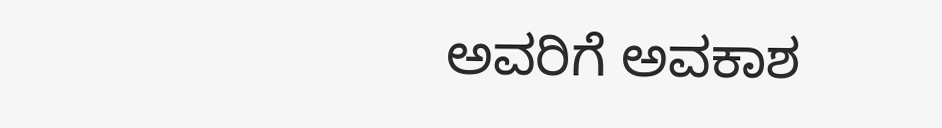ಅವರಿಗೆ ಅವಕಾಶ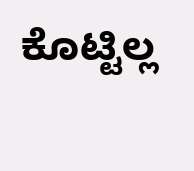ಕೊಟ್ಟಿಲ್ಲ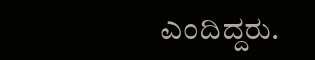ಎಂದಿದ್ದರು.